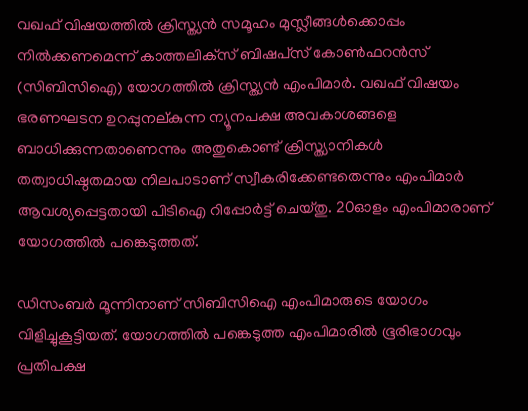വഖഫ് വിഷയത്തില്‍ ക്രിസ്ത്യന്‍ സമൂഹം മുസ്ലീങ്ങള്‍ക്കൊപ്പം നില്‍ക്കണമെന്ന് കാത്തലിക്‌സ് ബിഷപ്‌സ് കോണ്‍ഫറന്‍സ് (സിബിസിഐ) യോഗത്തില്‍ ക്രിസ്ത്യന്‍ എംപിമാര്‍. വഖഫ് വിഷയം ഭരണഘടന ഉറപ്പുനല‍്കുന്ന ന്യൂനപക്ഷ അവകാശങ്ങളെ ബാധിക്കുന്നതാണെന്നും അതുകൊണ്ട് ക്രിസ്ത്യാനികള്‍ തത്വാധിഷ്ഠതമായ നിലപാടാണ് സ്വീകരിക്കേണ്ടതെന്നും എംപിമാര്‍ ആവശ്യപ്പെട്ടതായി പിടിഐ റിപ്പോര്‍ട്ട് ചെയ്തു. 20ഓളം എംപിമാരാണ് യോഗത്തില്‍ പങ്കെടുത്തത്.

ഡിസംബര്‍ മൂന്നിനാണ് സിബിസിഐ എംപിമാരുടെ യോഗം വിളിച്ചുകൂട്ടിയത്. യോഗത്തില്‍ പങ്കെടുത്ത എംപിമാരില്‍ ഭൂരിഭാഗവും പ്രതിപക്ഷ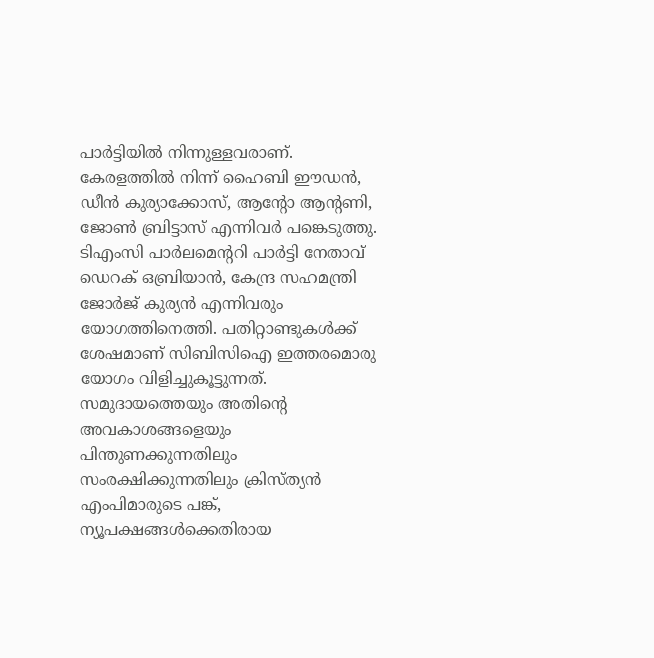പാര്‍ട്ടിയില്‍ നിന്നുള്ളവരാണ്. കേരളത്തില്‍ നിന്ന് ഹൈബി ഈഡന്‍, ഡീന്‍ കുര്യാക്കോസ്, ആന്റോ ആന്റണി, ജോണ്‍ ബ്രിട്ടാസ് എന്നിവര്‍ പങ്കെടുത്തു. ടിഎംസി പാര്‍ലമെന്ററി പാര്‍ട്ടി നേതാവ് ഡെറക് ഒബ്രിയാന്‍, കേന്ദ്ര സഹമന്ത്രി ജോര്‍ജ് കുര്യന്‍ എന്നിവരും യോഗത്തിനെത്തി. പതിറ്റാണ്ടുകള്‍ക്ക് ശേഷമാണ് സിബിസിഐ ഇത്തരമൊരു യോഗം വിളിച്ചുകൂട്ടുന്നത്. സമുദായത്തെയും അതിന്റെ അവകാശങ്ങളെയും പിന്തുണക്കുന്നതിലും സംരക്ഷിക്കുന്നതിലും ക്രിസ്ത്യന്‍ എംപിമാരുടെ പങ്ക്, ന്യൂപക്ഷങ്ങള്‍ക്കെതിരായ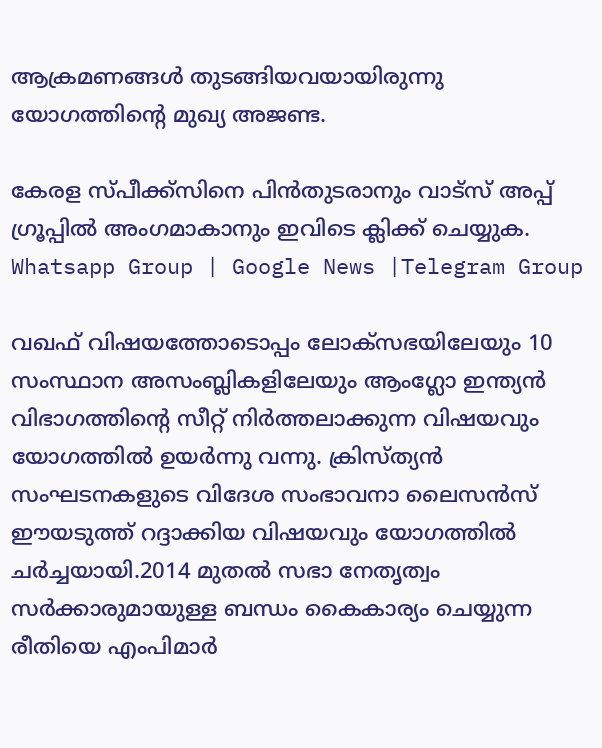ആക്രമണങ്ങള്‍ തുടങ്ങിയവയായിരുന്നു യോഗത്തിന്റെ മുഖ്യ അജണ്ട.

കേരള സ്പീക്ക്സിനെ പിൻതുടരാനും വാട്സ് അപ്പ് ഗ്രൂപ്പിൽ അംഗമാകാനും ഇവിടെ ക്ലിക്ക് ചെയ്യുക. Whatsapp Group | Google News |Telegram Group

വഖഫ് വിഷയത്തോടൊപ്പം ലോക്‌സഭയിലേയും 10 സംസ്ഥാന അസംബ്ലികളിലേയും ആംഗ്ലോ ഇന്ത്യന്‍ വിഭാഗത്തിന്‍റെ സീറ്റ് നിര്‍ത്തലാക്കുന്ന വിഷയവും യോഗത്തില്‍ ഉയര്‍ന്നു വന്നു. ക്രിസ്ത്യന്‍ സംഘടനകളുടെ വിദേശ സംഭാവനാ ലൈസന്‍സ് ഈയടുത്ത് റദ്ദാക്കിയ വിഷയവും യോഗത്തില്‍ ചര്‍ച്ചയായി.2014 മുതല്‍ സഭാ നേതൃത്വം സര്‍ക്കാരുമായുള്ള ബന്ധം കൈകാര്യം ചെയ്യുന്ന രീതിയെ എംപിമാര്‍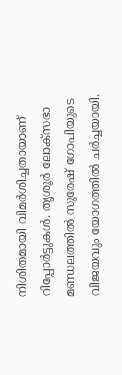നിശിതമായി വിമര്‍ശിച്ചതായാണ് റിപ്പോര്‍ട്ടുകള്‍. തൃശൂര്‍ ലോക്‌സഭാ മണ്ഡലത്തില്‍ സുരേഷ് ഗോപിയുടെ വിജയവും യോഗത്തില്‍ ചര്‍ച്ചയായി.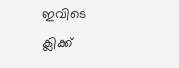ഇവിടെ ക്ലിക്ക്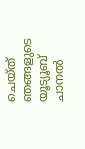ചെയ്ത് ഞങ്ങളുടെ യൂട്യൂബ് ചാനൽ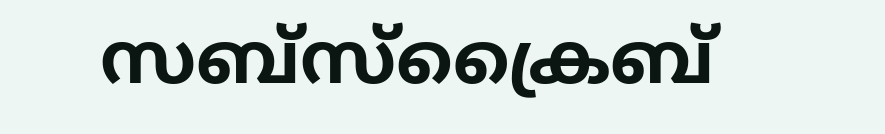സബ്സ്ക്രൈബ്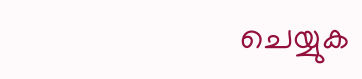ചെയ്യുക